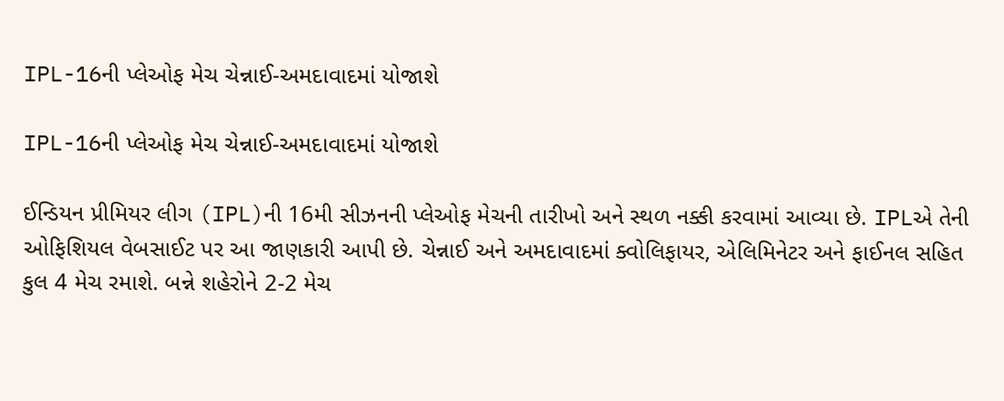IPL-16ની પ્લેઓફ મેચ ચેન્નાઈ-અમદાવાદમાં યોજાશે

IPL-16ની પ્લેઓફ મેચ ચેન્નાઈ-અમદાવાદમાં યોજાશે

ઈન્ડિયન પ્રીમિયર લીગ (IPL)ની 16મી સીઝનની પ્લેઓફ મેચની તારીખો અને સ્થળ નક્કી કરવામાં આવ્યા છે. IPLએ તેની ઓફિશિયલ વેબસાઈટ પર આ જાણકારી આપી છે. ચેન્નાઈ અને અમદાવાદમાં ક્વોલિફાયર, એલિમિનેટર અને ફાઈનલ સહિત કુલ 4 મેચ રમાશે. બન્ને શહેરોને 2-2 મેચ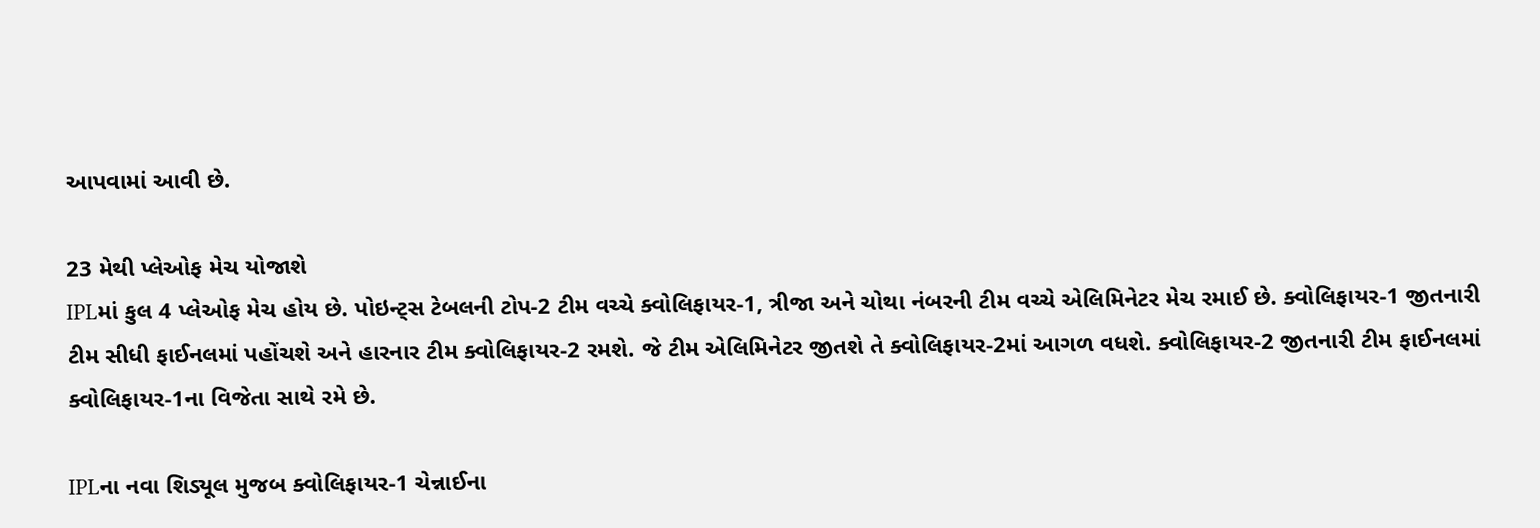આપવામાં આવી છે.

23 મેથી પ્લેઓફ મેચ યોજાશે
IPLમાં કુલ 4 પ્લેઓફ મેચ હોય છે. પોઇન્ટ્સ ટેબલની ટોપ-2 ટીમ વચ્ચે ક્વોલિફાયર-1, ત્રીજા અને ચોથા નંબરની ટીમ વચ્ચે એલિમિનેટર મેચ રમાઈ છે. ક્વોલિફાયર-1 જીતનારી ટીમ સીધી ફાઈનલમાં પહોંચશે અને હારનાર ટીમ ક્વોલિફાયર-2 રમશે. જે ટીમ એલિમિનેટર જીતશે તે ક્વોલિફાયર-2માં આગળ વધશે. ક્વોલિફાયર-2 જીતનારી ટીમ ફાઈનલમાં ક્વોલિફાયર-1ના વિજેતા સાથે રમે છે.

IPLના નવા શિડ્યૂલ મુજબ ક્વોલિફાયર-1 ચેન્નાઈના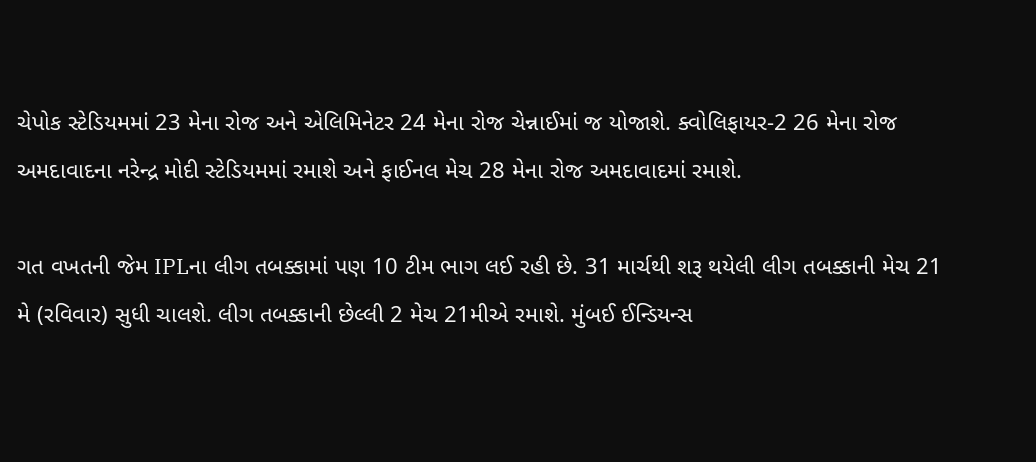ચેપોક સ્ટેડિયમમાં 23 મેના રોજ અને એલિમિનેટર 24 મેના રોજ ચેન્નાઈમાં જ યોજાશે. ક્વોલિફાયર-2 26 મેના રોજ અમદાવાદના નરેન્દ્ર મોદી સ્ટેડિયમમાં રમાશે અને ફાઈનલ મેચ 28 મેના રોજ અમદાવાદમાં રમાશે.

ગત વખતની જેમ IPLના લીગ તબક્કામાં પણ 10 ટીમ ભાગ લઈ રહી છે. 31 માર્ચથી શરૂ થયેલી લીગ તબક્કાની મેચ 21 મે (રવિવાર) સુધી ચાલશે. લીગ તબક્કાની છેલ્લી 2 મેચ 21મીએ રમાશે. મુંબઈ ઈન્ડિયન્સ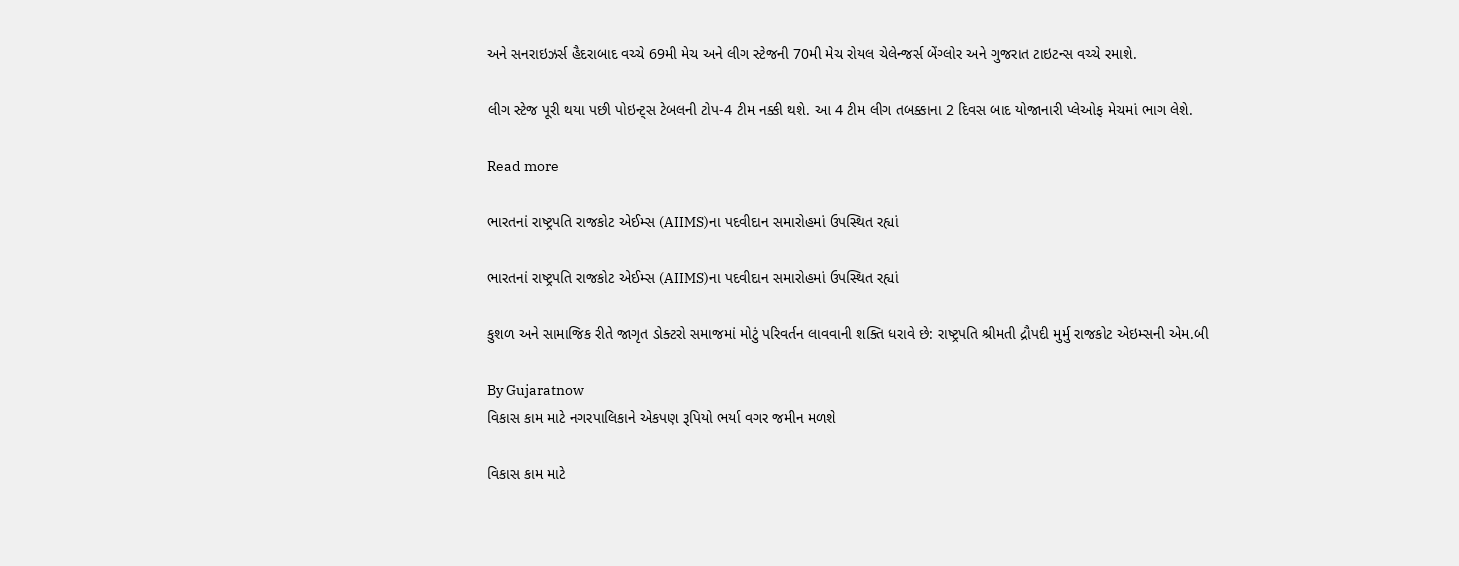અને સનરાઇઝર્સ હૈદરાબાદ વચ્ચે 69મી મેચ અને લીગ સ્ટેજની 70મી મેચ રોયલ ચેલેન્જર્સ બેંગ્લોર અને ગુજરાત ટાઇટન્સ વચ્ચે રમાશે.

લીગ સ્ટેજ પૂરી થયા પછી પોઇન્ટ્સ ટેબલની ટોપ-4 ટીમ નક્કી થશે. આ 4 ટીમ લીગ તબક્કાના 2 દિવસ બાદ યોજાનારી પ્લેઓફ મેચમાં ભાગ લેશે.

Read more

ભારતનાં રાષ્ટ્રપતિ રાજકોટ એઈમ્સ (AIIMS)ના પદવીદાન સમારોહમાં ઉપસ્થિત રહ્યાં

ભારતનાં રાષ્ટ્રપતિ રાજકોટ એઈમ્સ (AIIMS)ના પદવીદાન સમારોહમાં ઉપસ્થિત રહ્યાં

કુશળ અને સામાજિક રીતે જાગૃત ડોક્ટરો સમાજમાં મોટું પરિવર્તન લાવવાની શક્તિ ધરાવે છે: રાષ્ટ્રપતિ શ્રીમતી દ્રૌપદી મુર્મુ રાજકોટ એઇમ્સની એમ.બી

By Gujaratnow
વિકાસ કામ માટે નગરપાલિકાને એકપણ રૂપિયો ભર્યા વગર જમીન મળશે

વિકાસ કામ માટે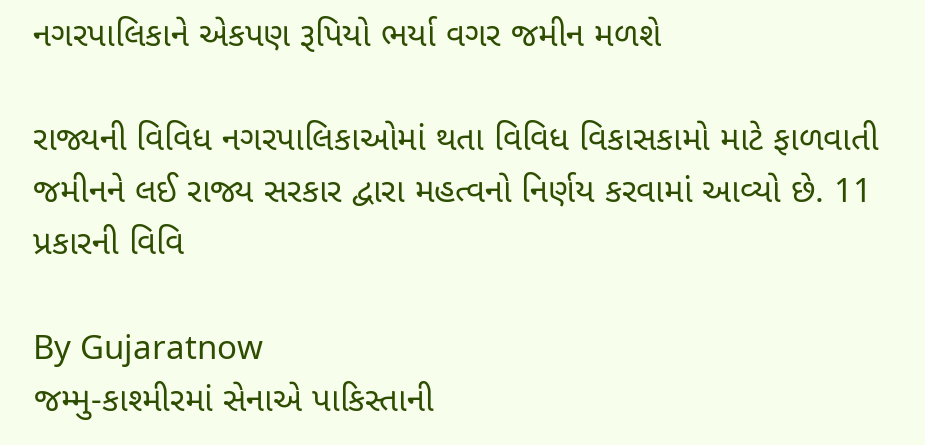નગરપાલિકાને એકપણ રૂપિયો ભર્યા વગર જમીન મળશે

રાજ્યની વિવિધ નગરપાલિકાઓમાં થતા વિવિધ વિકાસકામો માટે ફાળવાતી જમીનને લઈ રાજ્ય સરકાર દ્વારા મહત્વનો નિર્ણય કરવામાં આવ્યો છે. 11 પ્રકારની વિવિ

By Gujaratnow
જમ્મુ-કાશ્મીરમાં સેનાએ પાકિસ્તાની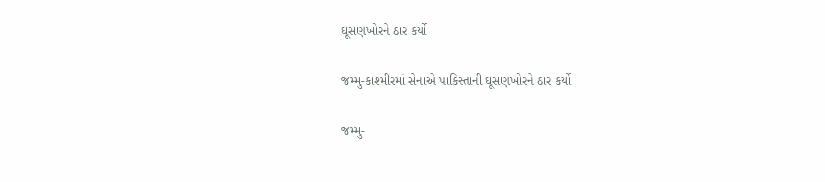ઘૂસણખોરને ઠાર કર્યો

જમ્મુ-કાશ્મીરમાં સેનાએ પાકિસ્તાની ઘૂસણખોરને ઠાર કર્યો

જમ્મુ-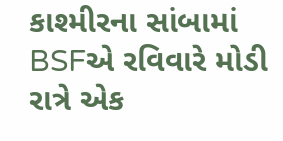કાશ્મીરના સાંબામાં BSFએ રવિવારે મોડી રાત્રે એક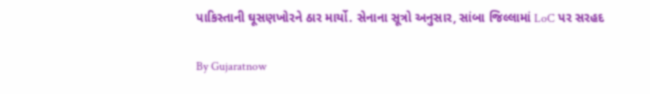પાકિસ્તાની ઘૂસણખોરને ઠાર માર્યો. સેનાના સૂત્રો અનુસાર, સાંબા જિલ્લામાં LoC પર સરહદ

By Gujaratnow